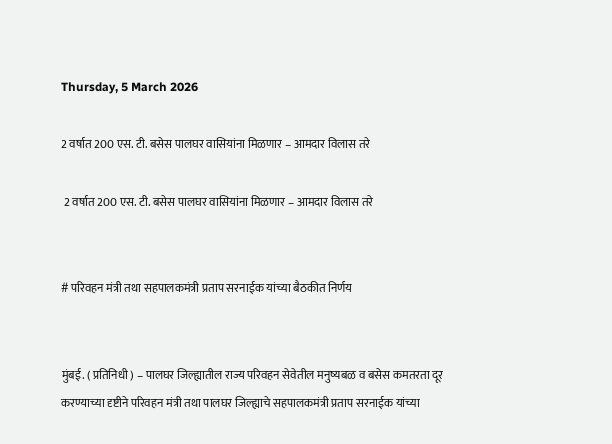Thursday, 5 March 2026

2 वर्षात 200 एस. टी. बसेस पालघर वासियांना मिळणार – आमदार विलास तरे

 2 वर्षात 200 एस. टी. बसेस पालघर वासियांना मिळणार – आमदार विलास तरे


# परिवहन मंत्री तथा सहपालकमंत्री प्रताप सरनाईक यांच्या बैठकीत निर्णय


मुंबई. ( प्रतिनिधी ) – पालघर जिल्ह्यातील राज्य परिवहन सेवेतील मनुष्यबळ व बसेस कमतरता दूर करण्याच्या दृष्टीने परिवहन मंत्री तथा पालघर जिल्ह्याचे सहपालकमंत्री प्रताप सरनाईक यांच्या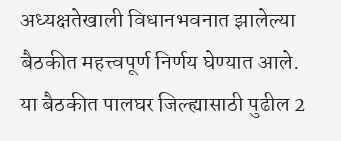अध्यक्षतेखाली विधानभवनात झालेल्या बैठकीत महत्त्वपूर्ण निर्णय घेण्यात आले. या बैठकीत पालघर जिल्ह्यासाठी पुढील 2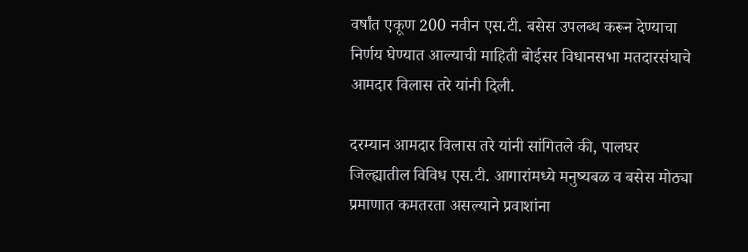वर्षांत एकूण 200 नवीन एस.टी. बसेस उपलब्ध करून देण्याचा निर्णय घेण्यात आल्याची माहिती बोईसर विधानसभा मतदारसंघाचे आमदार विलास तरे यांनी दिली.

दरम्यान आमदार विलास तरे यांनी सांगितले की, पालघर जिल्ह्यातील विविध एस.टी. आगारांमध्ये मनुष्यबळ व बसेस मोठ्या प्रमाणात कमतरता असल्याने प्रवाशांना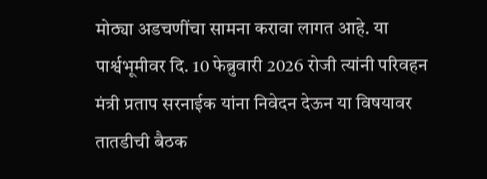मोठ्या अडचणींचा सामना करावा लागत आहे. या पार्श्वभूमीवर दि. 10 फेब्रुवारी 2026 रोजी त्यांनी परिवहन मंत्री प्रताप सरनाईक यांना निवेदन देऊन या विषयावर तातडीची बैठक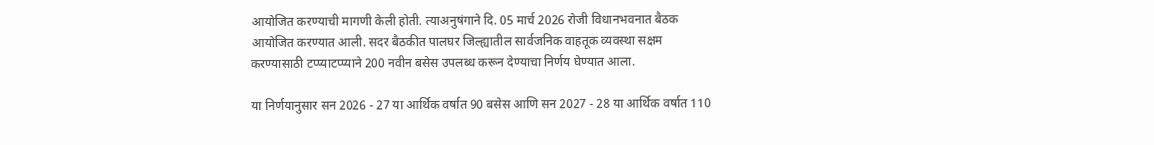आयोजित करण्याची मागणी केली होती. त्याअनुषंगाने दि. 05 मार्च 2026 रोजी विधानभवनात बैठक आयोजित करण्यात आली. सदर बैठकीत पालघर जिल्ह्यातील सार्वजनिक वाहतूक व्यवस्था सक्षम करण्यासाठी टप्प्याटप्प्याने 200 नवीन बसेस उपलब्ध करून देण्याचा निर्णय घेण्यात आला.

या निर्णयानुसार सन 2026 - 27 या आर्थिक वर्षात 90 बसेस आणि सन 2027 - 28 या आर्थिक वर्षात 110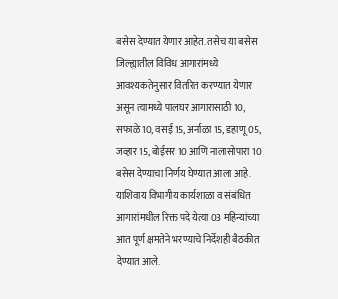बसेस देण्यात येणार आहेत. तसेच या बसेस जिल्ह्यातील विविध आगारांमध्ये आवश्यकतेनुसार वितरित करण्यात येणार असून त्यामध्ये पालघर आगारासाठी 10, सफाळे 10, वसई 15, अर्नाळा 15, डहाणू 05, जव्हार 15, बोईसर 10 आणि नालासोपारा 10 बसेस देण्याचा निर्णय घेण्यात आला आहे. याशिवाय विभागीय कार्यशाळा व संबंधित आगारांमधील रिक्त पदे येत्या 03 महिन्यांच्या आत पूर्ण क्षमतेने भरण्याचे निर्देशही बैठकीत देण्यात आले.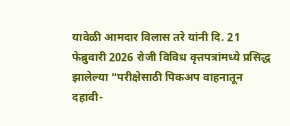यावेळी आमदार विलास तरे यांनी दि. 21 फेब्रुवारी 2026 रोजी विविध वृत्तपत्रांमध्ये प्रसिद्ध झालेल्या “परीक्षेसाठी पिकअप वाहनातून दहावी-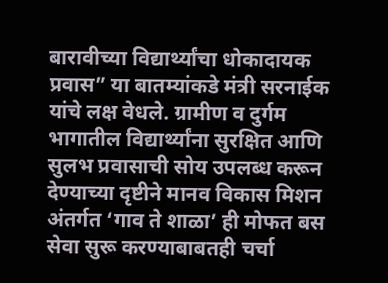बारावीच्या विद्यार्थ्यांचा धोकादायक प्रवास” या बातम्यांकडे मंत्री सरनाईक यांचे लक्ष वेधले. ग्रामीण व दुर्गम भागातील विद्यार्थ्यांना सुरक्षित आणि सुलभ प्रवासाची सोय उपलब्ध करून देण्याच्या दृष्टीने मानव विकास मिशन अंतर्गत ‘गाव ते शाळा’ ही मोफत बस सेवा सुरू करण्याबाबतही चर्चा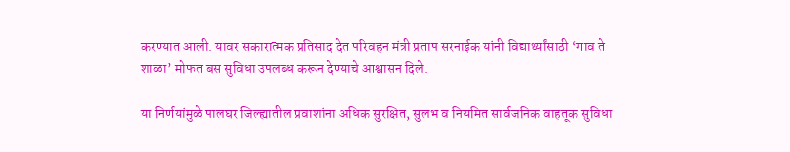करण्यात आली. यावर सकारात्मक प्रतिसाद देत परिवहन मंत्री प्रताप सरनाईक यांनी विद्यार्थ्यांसाठी ‘गाव ते शाळा’ मोफत बस सुविधा उपलब्ध करून देण्याचे आश्वासन दिले.

या निर्णयांमुळे पालघर जिल्ह्यातील प्रवाशांना अधिक सुरक्षित, सुलभ व नियमित सार्वजनिक वाहतूक सुविधा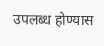उपलब्ध होण्यास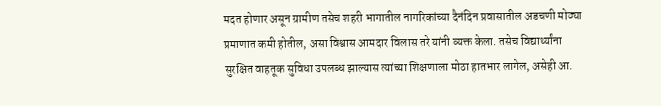मदत होणार असून ग्रामीण तसेच शहरी भागातील नागरिकांच्या दैनंदिन प्रवासातील अडचणी मोठ्या प्रमाणात कमी होतील, असा विश्वास आमदार विलास तरे यांनी व्यक्त केला. तसेच विद्यार्थ्यांना सुरक्षित वाहतूक सुविधा उपलब्ध झाल्यास त्यांच्या शिक्षणाला मोठा हातभार लागेल, असेही आ.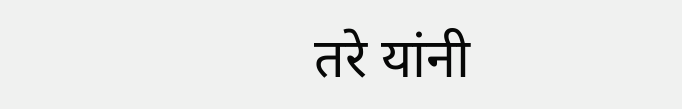तरे यांनी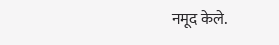नमूद केले.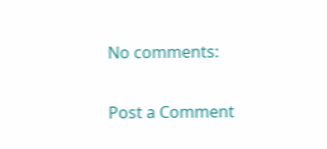No comments:

Post a Comment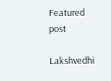Featured post

Lakshvedhi